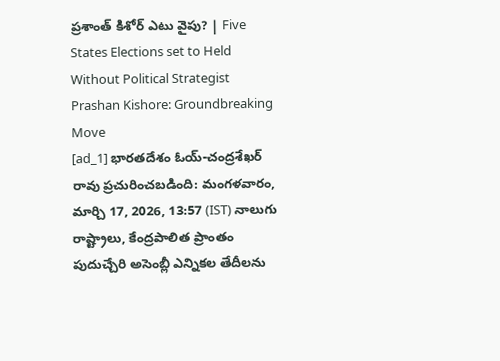ప్రశాంత్ కిశోర్ ఎటు వైపు? | Five States Elections set to Held Without Political Strategist Prashan Kishore: Groundbreaking Move
[ad_1] భారతదేశం ఓయ్-చంద్రశేఖర్ రావు ప్రచురించబడింది: మంగళవారం, మార్చి 17, 2026, 13:57 (IST) నాలుగు రాష్ట్రాలు, కేంద్రపాలిత ప్రాంతం పుదుచ్చేరి అసెంబ్లీ ఎన్నికల తేదీలను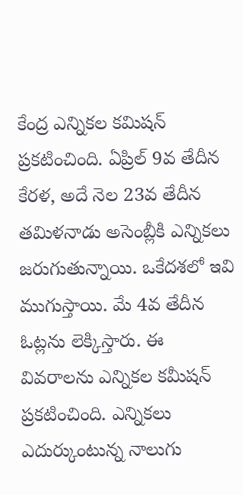కేంద్ర ఎన్నికల కమిషన్ ప్రకటించింది. ఏప్రిల్ 9వ తేదీన కేరళ, అదే నెల 23వ తేదీన తమిళనాడు అసెంబ్లీకి ఎన్నికలు జరుగుతున్నాయి. ఒకేదశలో ఇవి ముగుస్తాయి. మే 4వ తేదీన ఓట్లను లెక్కిస్తారు. ఈ వివరాలను ఎన్నికల కమీషన్ ప్రకటించింది. ఎన్నికలు ఎదుర్కుంటున్న నాలుగు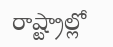రాష్ట్రాల్లో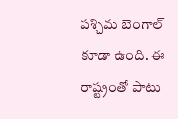పశ్చిమ బెంగాల్ కూడా ఉంది. ఈ రాష్ట్రంతో పాటు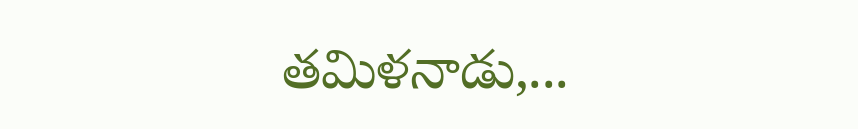తమిళనాడు,...